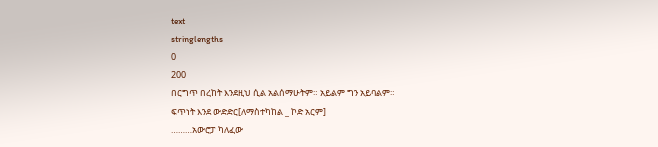text
stringlengths
0
200
በርግጥ በረከት እንደዚህ ሲል አልሰማሁትም። አይልም ግን አይባልም።
ፍጥነት እንደ ውድድር[ለማስተካከል _ ኮድ አርም]
………አውሮፓ ካለፈው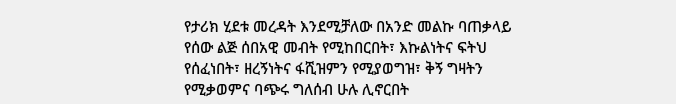የታሪክ ሂደቱ መረዳት እንደሚቻለው በአንድ መልኩ ባጠቃላይ የሰው ልጅ ሰበአዊ መብት የሚከበርበት፣ እኩልነትና ፍትህ የሰፈነበት፣ ዘረኝነትና ፋሺዝምን የሚያወግዝ፣ ቅኝ ግዛትን የሚቃወምና ባጭሩ ግለሰብ ሁሉ ሊኖርበት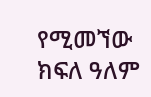የሚመኘው ክፍለ ዓለም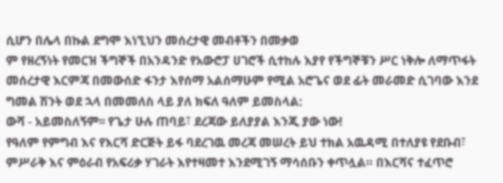ሲሆን በሌላ በኩል ደግሞ እነኚህን መሰረታዊ መብቶችን በመቃወ
ም የዘረኝነት የመርዝ ችግኞች በአንዳንድ የአውሮፓ ሀገሮች ሲተከሉ እያየ የችግኞቹን ሥር ነቅሎ ለማጥፋት መሰረታዊ እርምጃ በመውሰድ ፋንታ እየሰማ አልሰማሁም የሚል አሮጌና ወደ ፊት መራመድ ሲገባው እንደ ግመል ሽንት ወደ ኋላ በመመለስ ላይ ያለ ክፍለ ዓለም ይመስላል:
ውሻ - አይመስለኝም፡፡ የጌታ ሁሉ ጠባይ፣ ደረጃው ይለያያል እንጂ ያው ነው!
የዓለም የምግብ እና የእርሻ ድርጅት ይፋ ባደረገዉ መረጃ መሠረት ይህ ተክል አዉዳሚ በተለያዩ የደቡብ፣ ምሥራቅ እና ምዕራብ የአፍሪቃ ሃገራት እየተዛመተ እንደሚገኝ ማሳሰቡን ቀጥሏል። በእርሻና ተፈጥሮ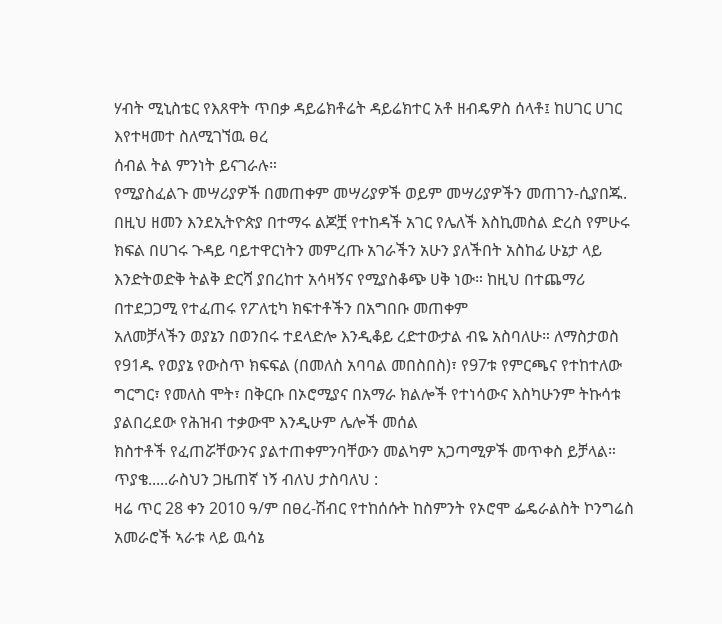ሃብት ሚኒስቴር የእጸዋት ጥበቃ ዳይሬክቶሬት ዳይሬክተር አቶ ዘብዴዎስ ሰላቶ፤ ከሀገር ሀገር እየተዛመተ ስለሚገኘዉ ፀረ
ሰብል ትል ምንነት ይናገራሉ።
የሚያስፈልጉ መሣሪያዎች በመጠቀም መሣሪያዎች ወይም መሣሪያዎችን መጠገን-ሲያበጁ.
በዚህ ዘመን እንደኢትዮጵያ በተማሩ ልጆቿ የተከዳች አገር የሌለች እስኪመስል ድረስ የምሁሩ ክፍል በሀገሩ ጉዳይ ባይተዋርነትን መምረጡ አገራችን አሁን ያለችበት አስከፊ ሁኔታ ላይ እንድትወድቅ ትልቅ ድርሻ ያበረከተ አሳዛኝና የሚያስቆጭ ሀቅ ነው። ከዚህ በተጨማሪ በተደጋጋሚ የተፈጠሩ የፖለቲካ ክፍተቶችን በአግበቡ መጠቀም
አለመቻላችን ወያኔን በወንበሩ ተደላድሎ እንዲቆይ ረድተውታል ብዬ አስባለሁ። ለማስታወስ የ91ዱ የወያኔ የውስጥ ክፍፍል (በመለስ አባባል መበስበስ)፣ የ97ቱ የምርጫና የተከተለው ግርግር፣ የመለስ ሞት፣ በቅርቡ በኦሮሚያና በአማራ ክልሎች የተነሳውና እስካሁንም ትኩሳቱ ያልበረደው የሕዝብ ተቃውሞ እንዲሁም ሌሎች መሰል
ክስተቶች የፈጠሯቸውንና ያልተጠቀምንባቸውን መልካም አጋጣሚዎች መጥቀስ ይቻላል።
ጥያቄ.....ራስህን ጋዜጠኛ ነኝ ብለህ ታስባለህ :
ዛሬ ጥር 28 ቀን 2010 ዓ/ም በፀረ-ሽብር የተከሰሱት ከስምንት የኦሮሞ ፌዴራልስት ኮንግሬስ አመራሮች ኣራቱ ላይ ዉሳኔ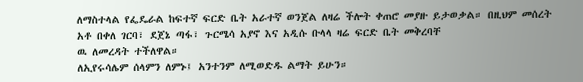ለማስተላል የፌዴራል ከፍተኛ ፍርድ ቤት አራተኛ ወንጀል ለዛሬ ችሎት ቀጠሮ መያዙ ይታወቃል። በዚህም መሰረት አቶ በቀለ ገርባ፣ ደጀኔ ጣፋ፣ ጉርሜሳ አያኖ እና አዲሱ ቡላላ ዛሬ ፍርድ ቤት መቅረባቸ
ዉ ለመረዳት ተችለዋል።
ለኢየሩሳሌም ሰላምን ለምኑ፤ አንተንም ለሚወድዱ ልማት ይሁን።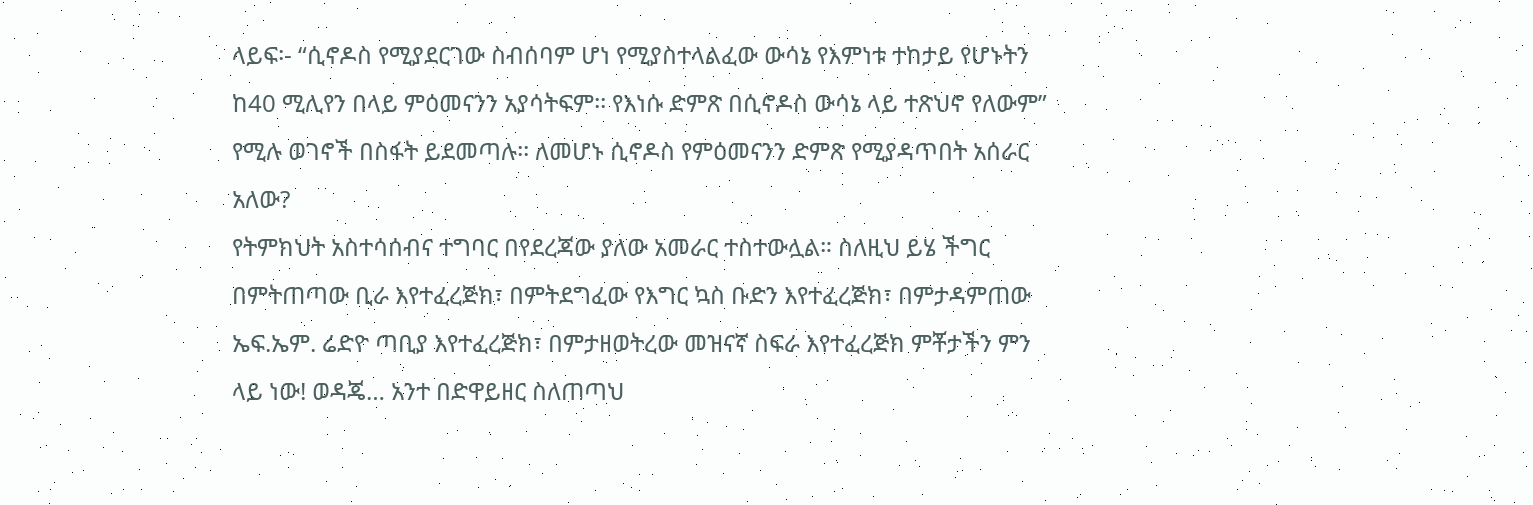ላይፍ፡- “ሲኖዶስ የሚያደርገው ስብሰባም ሆነ የሚያስተላልፈው ውሳኔ የእምነቱ ተከታይ የሆኑትን ከ40 ሚሊየን በላይ ምዕመናንን አያሳትፍም፡፡ የእነሱ ድምጽ በሲኖዶስ ውሳኔ ላይ ተጽህኖ የለውም” የሚሉ ወገኖች በስፋት ይደመጣሉ፡፡ ለመሆኑ ሲኖዶስ የምዕመናንን ድምጽ የሚያዳጥበት አሰራር አለው?
የትምክህት አስተሳሰብና ተግባር በየደረጃው ያለው አመራር ተስተውሏል። ስለዚህ ይሄ ችግር
በምትጠጣው ቢራ እየተፈረጅክ፣ በምትደግፈው የእግር ኳስ ቡድን እየተፈረጅክ፣ በምታዳምጠው ኤፍ.ኤም. ሬድዮ ጣቢያ እየተፈረጅክ፣ በምታዘወትረው መዝናኛ ስፍራ እየተፈረጅክ ምቾታችን ምን ላይ ነው! ወዳጄ… አንተ በድዋይዘር ስለጠጣህ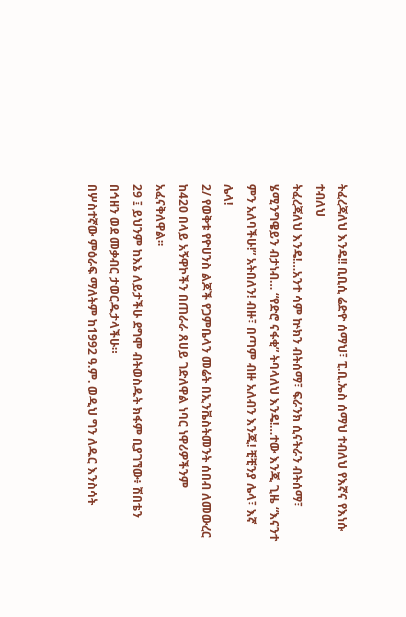ትፈረጃለህ እንዴ!! ቢቢሲ ሬድዮ ሰማህ፣ ፒ.ቢ.ኤስ ሰማህ ተብለህ የእኛና የእነሱ ተብለህ
ትፈረጃለህ እንዴ!…አንተ ሳም ኵክን ብትሰማ፣ ፍራንክ ሲናትራን ብትሰማ፣ ሄሚንግዌይን ብታነብ… “የድሮ ናፋቂ” ትባላለህ እንዴ!…ተው እንጂ ጊዜ “እናንተ ምን አለባችሁ!” አትበለን! ብዙ፣ በጣም ብዙ አለብን እንጂ! ቺቺንያ ሌላ፣ እኛ ሌላ!
2/ የወቅቱ የዮሀንስ ልጆች የጋምቤላን መሬት በኢንቬስትመንት ሰበብ ለመውረር ከ420 በላይ አኝዋኮችን በጠራራ ጸሀይ ገድለዋል ነባር ነዋሪዎችንም አፈናቅለዋል፡፡
29 ፤ ይህንም ከእኔ ለይታችሁ ደግሞ ብትወስዱት ክፋም ቢያገኘው፥ ሽበቴን በኅዘን ወደ መቃብር ታወርዱታላችሁ።
በሦስተኛው ምዕራፍ ማለትም ከ1992 ዓ.ም. ወዲህ ግን ለዱር እንስሳት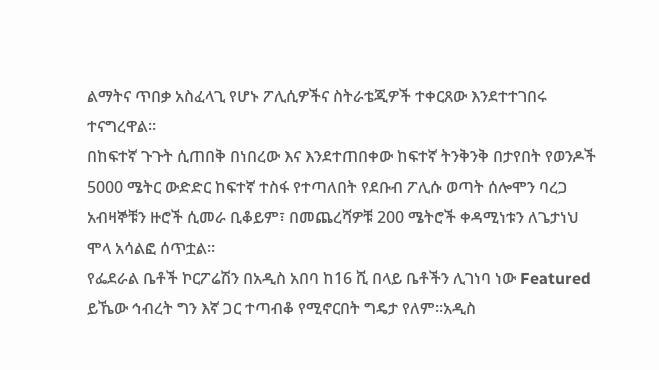ልማትና ጥበቃ አስፈላጊ የሆኑ ፖሊሲዎችና ስትራቴጂዎች ተቀርጸው እንደተተገበሩ ተናግረዋል፡፡
በከፍተኛ ጉጉት ሲጠበቅ በነበረው እና እንደተጠበቀው ከፍተኛ ትንቅንቅ በታየበት የወንዶች 5000 ሜትር ውድድር ከፍተኛ ተስፋ የተጣለበት የደቡብ ፖሊሱ ወጣት ሰሎሞን ባረጋ አብዛኞቹን ዙሮች ሲመራ ቢቆይም፣ በመጨረሻዎቹ 200 ሜትሮች ቀዳሚነቱን ለጌታነህ ሞላ አሳልፎ ሰጥቷል፡፡
የፌደራል ቤቶች ኮርፖሬሽን በአዲስ አበባ ከ16 ሺ በላይ ቤቶችን ሊገነባ ነው Featured
ይኼው ኅብረት ግን እኛ ጋር ተጣብቆ የሚኖርበት ግዴታ የለም፡፡አዲስ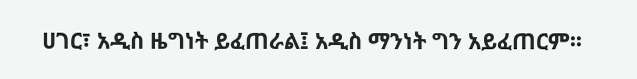ሀገር፣ አዲስ ዜግነት ይፈጠራል፤ አዲስ ማንነት ግን አይፈጠርም፡፡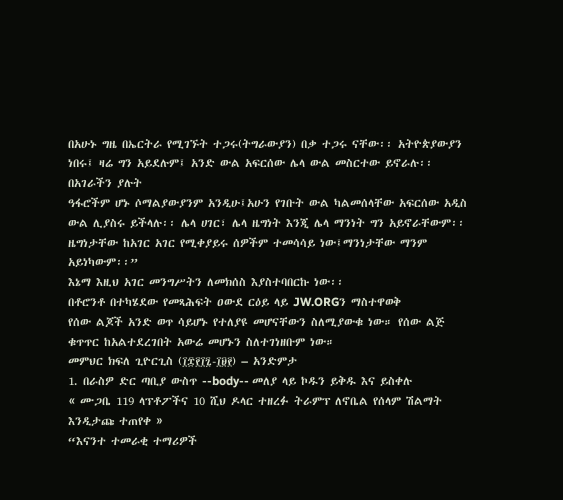በአሁኑ ግዜ በኤርትራ የሚገኙት ተጋሩ(ትግራውያን) በቃ ተጋሩ ናቸው፡፡ አትዮጵያውያን ነበሩ፤ ዛሬ ግን አይደሉም፤ አንድ ውል አፍርሰው ሌላ ውል መስርተው ይኖራሉ፡፡ በአገራችን ያሉት
ዓፋሮችም ሆኑ ሶማልያውያንም አንዲሁ፤አሁን የገቡት ውል ካልመሰላቸው አፍርሰው አዲስ ውል ሊያስሩ ይችላሉ፡፡ ሌላ ሀገር፣ ሌላ ዜግነት እንጂ ሌላ ማንነት ግን አይኖራቸውም፡፡ ዜግነታቸው ከአገር አገር የሚቀያይሩ ሰዎችም ተመሳሳይ ነው፤ማንነታቸው ማንም አይነካውም፡፡”
እኔማ እዚህ አገር መንግሥትን ለመክሰስ እያስተባበርኩ ነው፡፡
በቶሮንቶ በተካሄደው የመጻሕፍት ዐውደ ርዕይ ላይ JW.ORGን ማስተዋወቅ
የሰው ልጆች አንድ ወጥ ሳይሆኑ የተለያዩ መሆናቸውን ስለሚያውቁ ነው። የሰው ልጅ ቁጥጥር ከአልተደረገበት አውሬ መሆኑን ስለተገነዘቡም ነው።
መምህር ክፍለ ጊዮርጊስ (፲፰፻፲፯-፲፱፻) – አንድምታ
1. በራስዎ ድር ጣቢያ ውስጥ --body-- መለያ ላይ ኮዱን ይቅዱ እና ይስቀሉ
« ሙጋቤ 119 ላፕቶፖችና 10 ሺህ ዶላር ተዘረፉ ትራምፕ ለኖቤል የሰላም ሽልማት እንዲታጩ ተጠየቀ »
“እናንተ ተመራቂ ተማሪዎች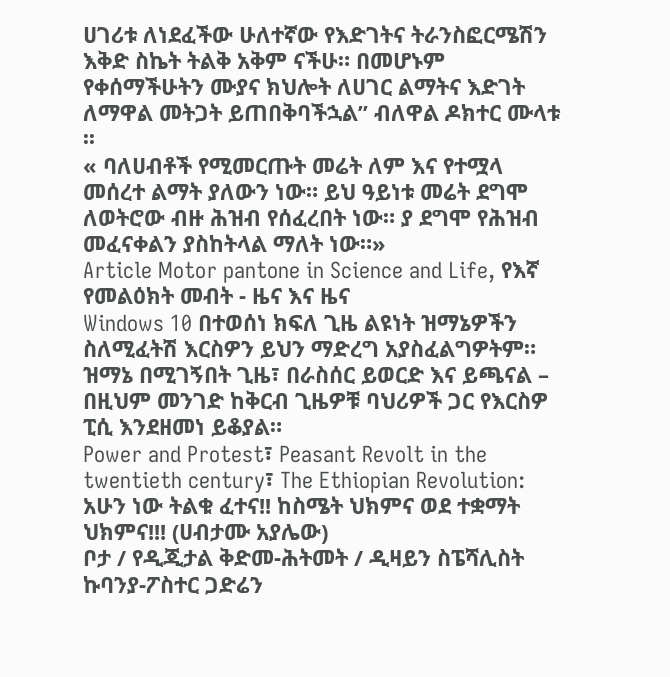ሀገሪቱ ለነደፈችው ሁለተኛው የእድገትና ትራንስፎርሜሽን እቅድ ስኬት ትልቅ አቅም ናችሁ። በመሆኑም የቀሰማችሁትን ሙያና ክህሎት ለሀገር ልማትና እድገት ለማዋል መትጋት ይጠበቅባችኋል” ብለዋል ዶክተር ሙላቱ ፡፡
« ባለሀብቶች የሚመርጡት መሬት ለም እና የተሟላ መሰረተ ልማት ያለውን ነው። ይህ ዓይነቱ መሬት ደግሞ ለወትሮው ብዙ ሕዝብ የሰፈረበት ነው። ያ ደግሞ የሕዝብ መፈናቀልን ያስከትላል ማለት ነው።»
Article Motor pantone in Science and Life, የእኛ የመልዕክት መብት - ዜና እና ዜና
Windows 10 በተወሰነ ክፍለ ጊዜ ልዩነት ዝማኔዎችን ስለሚፈትሽ እርስዎን ይህን ማድረግ አያስፈልግዎትም። ዝማኔ በሚገኝበት ጊዜ፣ በራስሰር ይወርድ እና ይጫናል – በዚህም መንገድ ከቅርብ ጊዜዎቹ ባህሪዎች ጋር የእርስዎ ፒሲ እንደዘመነ ይቆያል።
Power and Protest፣ Peasant Revolt in the twentieth century፣ The Ethiopian Revolution:
አሁን ነው ትልቁ ፈተና!! ከስሜት ህክምና ወደ ተቋማት ህክምና!!! (ሀብታሙ አያሌው)
ቦታ / የዲጂታል ቅድመ-ሕትመት / ዲዛይን ስፔሻሊስት ኩባንያ-ፖስተር ጋድሬን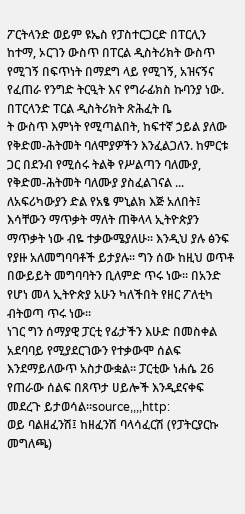ፖርትላንድ ወይም ዩኤስ የፓስተርጋርድ በፐርሊን ከተማ, ኦርገን ውስጥ በፐርል ዲስትሪክት ውስጥ የሚገኝ በፍጥነት በማደግ ላይ የሚገኝ, አዝናኝና የፈጠራ የንግድ ትርዒት እና የግራፊክስ ኩባንያ ነው. በፐርላንድ ፐርል ዲስትሪክት ጽሕፈት ቤ
ት ውስጥ እምነት የሚጣልበት, ከፍተኛ ኃይል ያለው የቅድመ-ሕትመት ባለሞያዎችን እንፈልጋለን. ከምርቱ ጋር በደንብ የሚሰሩ ትልቅ የሥልጣን ባለሙያ, የቅድመ-ሕትመት ባለሙያ ያስፈልገናል ...
ለአፍሪካውያን ድል የአፄ ምኒልክ እጅ አለበት፤ እሳቸውን ማጥቃት ማለት ጠቅላላ ኢትዮጵያን ማጥቃት ነው ብዬ ተቃውሜያለሁ፡፡ እንዲህ ያሉ ፅንፍ የያዙ አለመግባባቶች ይታያሉ፡፡ ግን ሰው ከዚህ ወጥቶ በውይይት መግባባትን ቢለምድ ጥሩ ነው፡፡ በአንድ የሆነ መላ ኢትዮጵያ አሁን ካለችበት የዘር ፖለቲካ ብትወጣ ጥሩ ነው፡፡
ነገር ግን ሰማያዊ ፓርቲ የፊታችን እሁድ በመስቀል አደባባይ የሚያደርገውን የተቃውሞ ሰልፍ እንደማይለውጥ አስታውቋል። ፓርቲው ነሐሴ 26 የጠራው ሰልፍ በጸጥታ ሀይሎች እንዲደናቀፍ መደረጉ ይታወሳል።source,,,,http:
ወይ ባልዘፈንሽ፤ ከዘፈንሽ ባላሳፈርሽ (የፓትርያርኩ መግለጫ)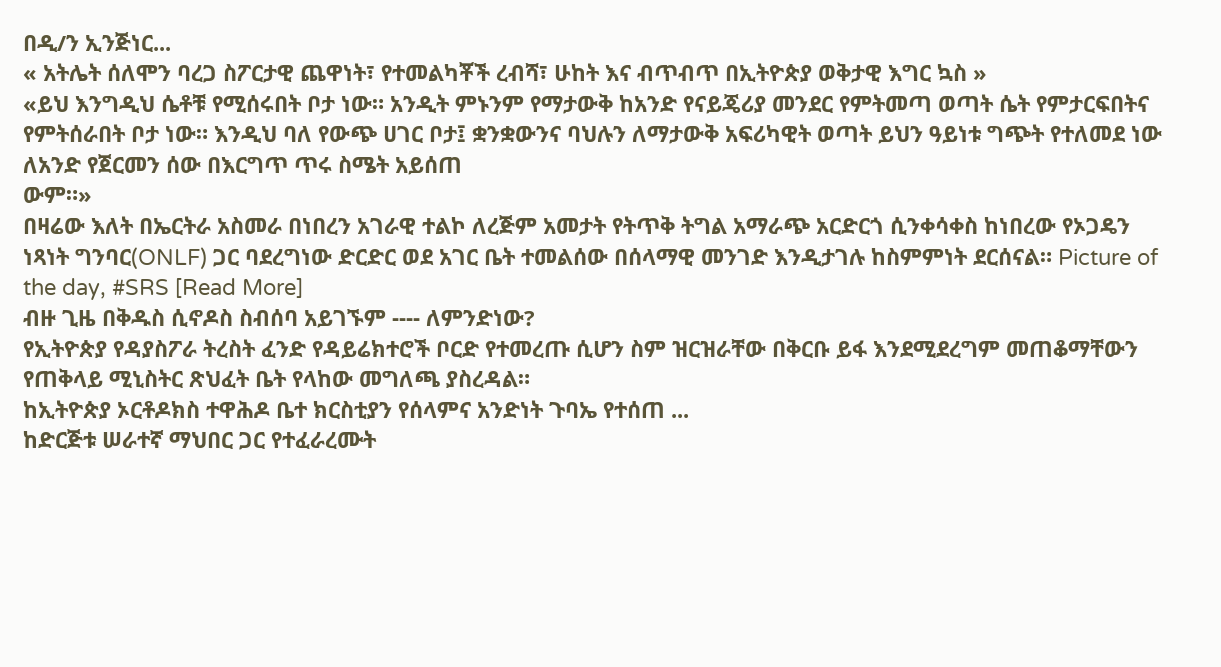በዲ/ን ኢንጅነር...
« አትሌት ሰለሞን ባረጋ ስፖርታዊ ጨዋነት፣ የተመልካቾች ረብሻ፣ ሁከት እና ብጥብጥ በኢትዮጵያ ወቅታዊ እግር ኳስ »
«ይህ እንግዲህ ሴቶቹ የሚሰሩበት ቦታ ነው። አንዲት ምኑንም የማታውቅ ከአንድ የናይጄሪያ መንደር የምትመጣ ወጣት ሴት የምታርፍበትና የምትሰራበት ቦታ ነው። እንዲህ ባለ የውጭ ሀገር ቦታ፤ ቋንቋውንና ባህሉን ለማታውቅ አፍሪካዊት ወጣት ይህን ዓይነቱ ግጭት የተለመደ ነው ለአንድ የጀርመን ሰው በእርግጥ ጥሩ ስሜት አይሰጠ
ውም።»
በዛሬው እለት በኤርትራ አስመራ በነበረን አገራዊ ተልኮ ለረጅም አመታት የትጥቅ ትግል አማራጭ አርድርጎ ሲንቀሳቀስ ከነበረው የኦጋዴን ነጻነት ግንባር(ONLF) ጋር ባደረግነው ድርድር ወደ አገር ቤት ተመልሰው በሰላማዊ መንገድ እንዲታገሉ ከስምምነት ደርሰናል። Picture of the day, #SRS [Read More]
ብዙ ጊዜ በቅዱስ ሲኖዶስ ስብሰባ አይገኙም ---- ለምንድነው?
የኢትዮጵያ የዳያስፖራ ትረስት ፈንድ የዳይሬክተሮች ቦርድ የተመረጡ ሲሆን ስም ዝርዝራቸው በቅርቡ ይፋ እንደሚደረግም መጠቆማቸውን የጠቅላይ ሚኒስትር ጽህፈት ቤት የላከው መግለጫ ያስረዳል።
ከኢትዮጵያ ኦርቶዶክስ ተዋሕዶ ቤተ ክርስቲያን የሰላምና አንድነት ጉባኤ የተሰጠ ...
ከድርጅቱ ሠራተኛ ማህበር ጋር የተፈራረሙት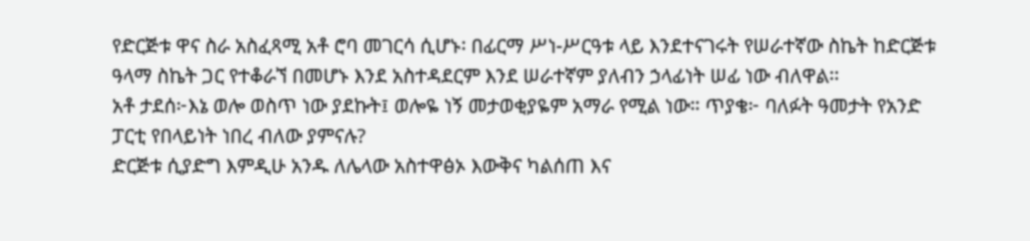የድርጅቱ ዋና ስራ አስፈጻሚ አቶ ሮባ መገርሳ ሲሆኑ፡ በፊርማ ሥነ-ሥርዓቱ ላይ እንደተናገሩት የሠራተኛው ስኬት ከድርጅቱ ዓላማ ስኬት ጋር የተቆራኘ በመሆኑ እንደ አስተዳደርም እንደ ሠራተኛም ያለብን ኃላፊነት ሠፊ ነው ብለዋል፡፡
አቶ ታደሰ፦እኔ ወሎ ወስጥ ነው ያደኩት፤ ወሎዬ ነኝ መታወቂያዬም አማራ የሚል ነው። ጥያቄ፦ ባለፉት ዓመታት የአንድ ፓርቲ የበላይነት ነበረ ብለው ያምናሉ?
ድርጅቱ ሲያድግ እምዲሁ አንዱ ለሌላው አስተዋፅኦ እውቅና ካልሰጠ እና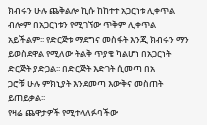ክብሩን ሁሉ ጨቅልሎ ኪሱ ከከተተ አጋርነቱ ሊቀጥል ብሎም በአጋርነቱን የሚገኘው ጥቅም ሊቀጥል አይችልም፡፡ የድርጅቱ ማደግና መስፋት እንጂ ክብሩን ማን ይወስደዋል የሚለው ትልቅ ጥያቄ ካልሆነ በአጋርነት ድርጅት ያድጋል፡፡ በድርጅት እድገት ሲመጣ በአ
ጋሮቹ ሁሉ ምክኒያት እንደመጣ እውቅና መስጠት ይጠይቃል፡፡
የዛሬ ጨዋታዎች የሚተላለፉባችው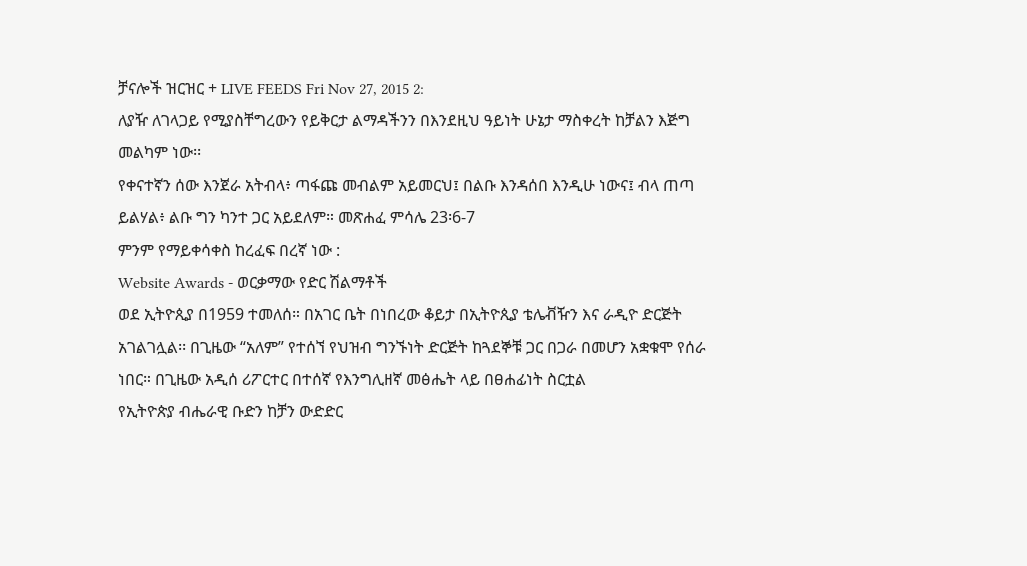ቻናሎች ዝርዝር + LIVE FEEDS Fri Nov 27, 2015 2:
ለያዥ ለገላጋይ የሚያስቸግረውን የይቅርታ ልማዳችንን በእንደዚህ ዓይነት ሁኔታ ማስቀረት ከቻልን እጅግ መልካም ነው፡፡
የቀናተኛን ሰው እንጀራ አትብላ፥ ጣፋጩ መብልም አይመርህ፤ በልቡ እንዳሰበ እንዲሁ ነውና፤ ብላ ጠጣ ይልሃል፥ ልቡ ግን ካንተ ጋር አይደለም። መጽሐፈ ምሳሌ 23፡6-7
ምንም የማይቀሳቀስ ከረፈፍ በረኛ ነው :
Website Awards - ወርቃማው የድር ሽልማቶች
ወደ ኢትዮጲያ በ1959 ተመለሰ። በአገር ቤት በነበረው ቆይታ በኢትዮጲያ ቴሌቭዥን እና ራዲዮ ድርጅት አገልገሏል፡፡ በጊዜው “አለም” የተሰኘ የህዝብ ግንኙነት ድርጅት ከጓደኞቹ ጋር በጋራ በመሆን አቋቁሞ የሰራ ነበር። በጊዜው አዲሰ ሪፖርተር በተሰኛ የእንግሊዘኛ መፅሔት ላይ በፀሐፊነት ስርቷል
የኢትዮጵያ ብሔራዊ ቡድን ከቻን ውድድር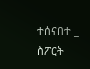ተሰናበተ _ ስፖርት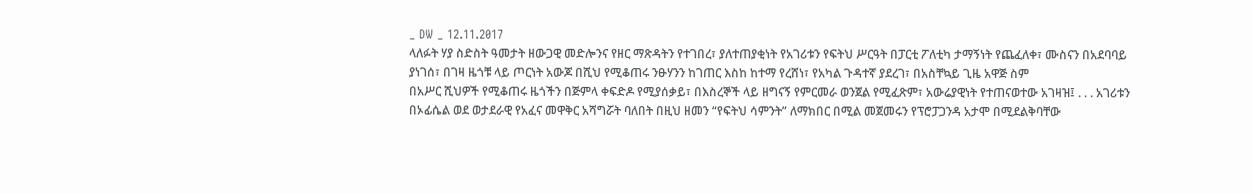_ DW _ 12.11.2017
ላለፉት ሃያ ስድስት ዓመታት ዘውጋዊ መድሎንና የዘር ማጽዳትን የተገበረ፣ ያለተጠያቂነት የአገሪቱን የፍትህ ሥርዓት በፓርቲ ፖለቲካ ታማኝነት የጨፈለቀ፣ ሙስናን በአደባባይ ያነገሰ፣ በገዛ ዜጎቹ ላይ ጦርነት አውጆ በሺህ የሚቆጠሩ ንፁሃንን ከገጠር እስከ ከተማ የረሸነ፣ የአካል ጉዳተኛ ያደረገ፣ በአስቸኳይ ጊዜ አዋጅ ስም
በአሥር ሺህዎች የሚቆጠሩ ዜጎችን በጅምላ ቀፍድዶ የሚያሰቃይ፣ በእስረኞች ላይ ዘግናኝ የምርመራ ወንጀል የሚፈጽም፣ አውሬያዊነት የተጠናወተው አገዛዝ፤ . . . አገሪቱን በኦፊሴል ወደ ወታደራዊ የአፈና መዋቅር አሻግሯት ባለበት በዚህ ዘመን “የፍትህ ሳምንት” ለማክበር በሚል መጀመሩን የፕሮፓጋንዳ አታሞ በሚደልቅባቸው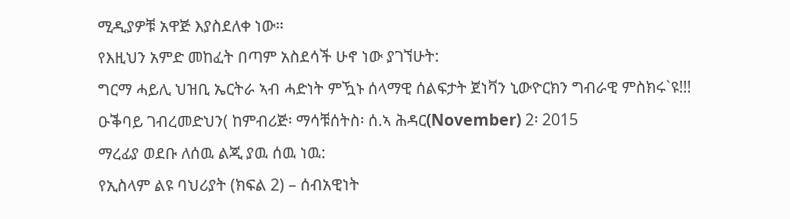ሚዲያዎቹ አዋጅ እያስደለቀ ነው።
የእዚህን አምድ መከፈት በጣም አስደሳች ሁኖ ነው ያገኘሁት:
ግርማ ሓይሊ ህዝቢ ኤርትራ ኣብ ሓድነት ምዃኑ ሰላማዊ ሰልፍታት ጀነቫን ኒውዮርክን ግብራዊ ምስክሩ`ዩ!!! ዑቕባይ ገብረመድህን( ከምብሪጅ፡ ማሳቹሰትስ፡ ሰ.ኣ ሕዳር(November) 2፡ 2015
ማረፊያ ወደቡ ለሰዉ ልጂ ያዉ ሰዉ ነዉ:
የኢስላም ልዩ ባህሪያት (ክፍል 2) – ሰብአዊነት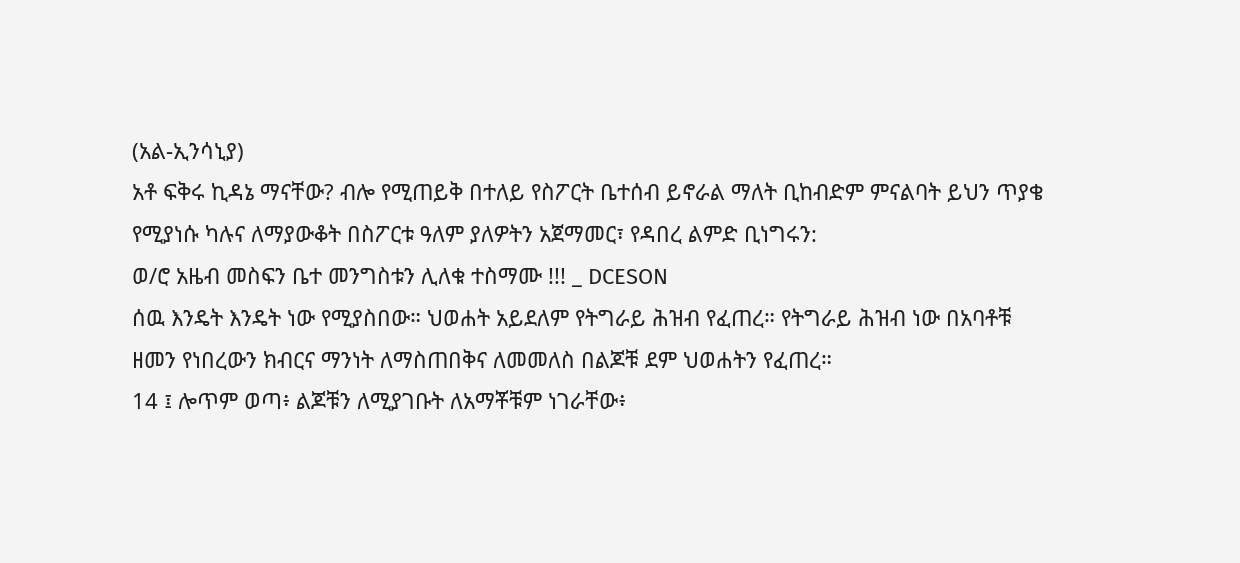(አል-ኢንሳኒያ)
አቶ ፍቅሩ ኪዳኔ ማናቸው? ብሎ የሚጠይቅ በተለይ የስፖርት ቤተሰብ ይኖራል ማለት ቢከብድም ምናልባት ይህን ጥያቄ የሚያነሱ ካሉና ለማያውቆት በስፖርቱ ዓለም ያለዎትን አጀማመር፣ የዳበረ ልምድ ቢነግሩን:
ወ/ሮ አዜብ መስፍን ቤተ መንግስቱን ሊለቁ ተስማሙ !!! _ DCESON
ሰዉ እንዴት እንዴት ነው የሚያስበው። ህወሐት አይደለም የትግራይ ሕዝብ የፈጠረ። የትግራይ ሕዝብ ነው በአባቶቹ ዘመን የነበረውን ክብርና ማንነት ለማስጠበቅና ለመመለስ በልጆቹ ደም ህወሐትን የፈጠረ።
14 ፤ ሎጥም ወጣ፥ ልጆቹን ለሚያገቡት ለአማቾቹም ነገራቸው፥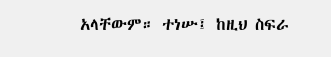አላቸውም። ተነሡ፤ ከዚህ ስፍራ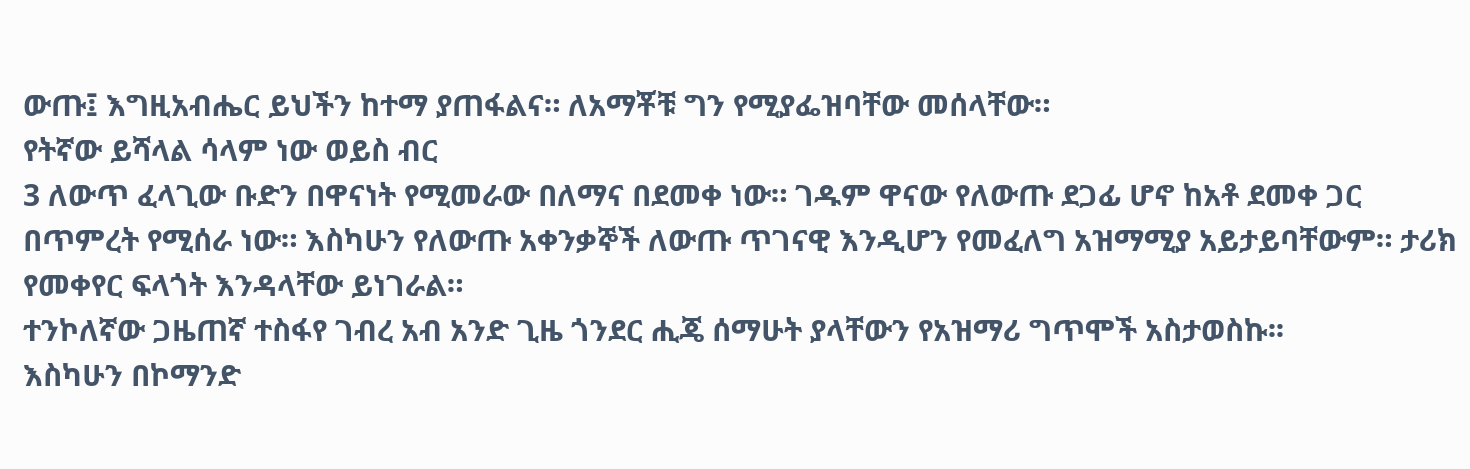ውጡ፤ እግዚአብሔር ይህችን ከተማ ያጠፋልና። ለአማቾቹ ግን የሚያፌዝባቸው መሰላቸው።
የትኛው ይሻላል ሳላም ነው ወይስ ብር
3 ለውጥ ፈላጊው ቡድን በዋናነት የሚመራው በለማና በደመቀ ነው። ገዱም ዋናው የለውጡ ደጋፊ ሆኖ ከአቶ ደመቀ ጋር በጥምረት የሚሰራ ነው። እስካሁን የለውጡ አቀንቃኞች ለውጡ ጥገናዊ እንዲሆን የመፈለግ አዝማሚያ አይታይባቸውም። ታሪክ የመቀየር ፍላጎት እንዳላቸው ይነገራል።
ተንኮለኛው ጋዜጠኛ ተስፋየ ገብረ አብ አንድ ጊዜ ጎንደር ሒጄ ሰማሁት ያላቸውን የአዝማሪ ግጥሞች አስታወስኩ፡፡
እስካሁን በኮማንድ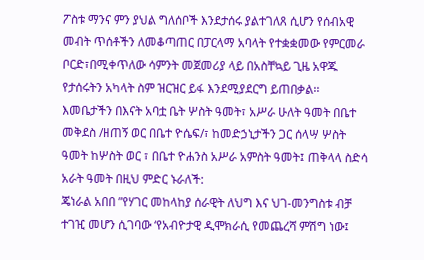ፖስቱ ማንና ምን ያህል ግለሰቦች እንደታሰሩ ያልተገለጸ ሲሆን የሰብአዊ መብት ጥሰቶችን ለመቆጣጠር በፓርላማ አባላት የተቋቋመው የምርመራ ቦርድ፣በሚቀጥለው ሳምንት መጀመሪያ ላይ በአስቸኳይ ጊዜ አዋጁ የታሰሩትን አካላት ስም ዝርዝር ይፋ እንደሚያደርግ ይጠበቃል፡፡
እመቤታችን በእናት አባቷ ቤት ሦስት ዓመት፣ አሥራ ሁለት ዓመት በቤተ መቅደስ /ዘጠኝ ወር በቤተ ዮሴፍ/፣ ከመድኃኒታችን ጋር ሰላሣ ሦስት ዓመት ከሦስት ወር ፣ በቤተ ዮሐንስ አሥራ አምስት ዓመት፤ ጠቅላላ ስድሳ አራት ዓመት በዚህ ምድር ኑራለች:
ጄነራል አበበ ”የሃገር መከላከያ ሰራዊት ለህግ እና ህገ-መንግስቱ ብቻ ተገዢ መሆን ሲገባው ‘የአብዮታዊ ዲሞክራሲ የመጨረሻ ምሽግ ነው፤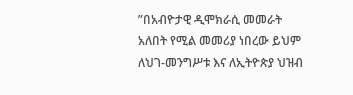”በአብዮታዊ ዲሞክራሲ መመራት አለበት የሚል መመሪያ ነበረው ይህም ለህገ-መንግሥቱ እና ለኢትዮጵያ ህዝብ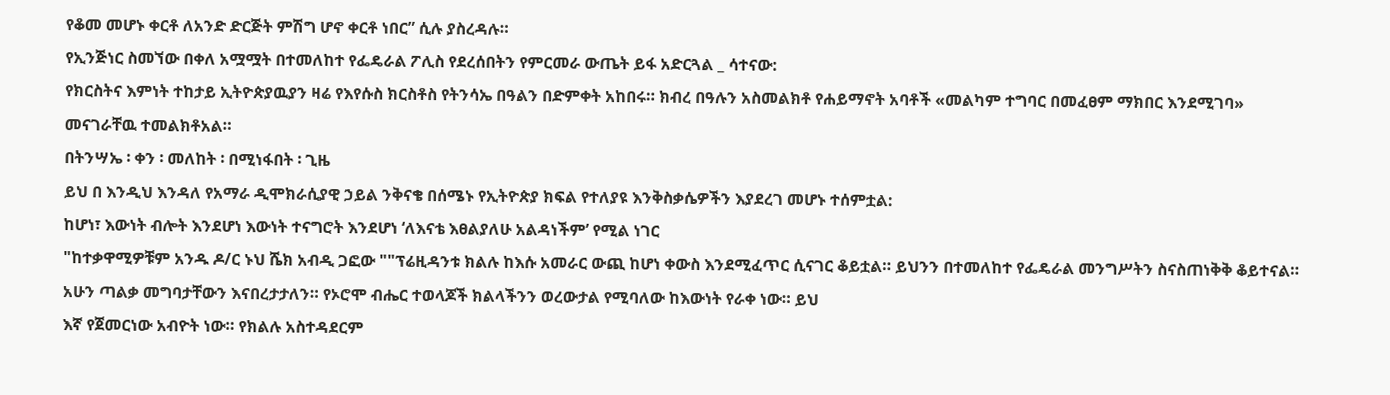የቆመ መሆኑ ቀርቶ ለአንድ ድርጅት ምሽግ ሆኖ ቀርቶ ነበር” ሲሉ ያስረዳሉ።
የኢንጅነር ስመኘው በቀለ አሟሟት በተመለከተ የፌዴራል ፖሊስ የደረሰበትን የምርመራ ውጤት ይፋ አድርጓል _ ሳተናው:
የክርስትና እምነት ተከታይ ኢትዮጵያዉያን ዛሬ የእየሱስ ክርስቶስ የትንሳኤ በዓልን በድምቀት አከበሩ። ክብረ በዓሉን አስመልክቶ የሐይማኖት አባቶች «መልካም ተግባር በመፈፀም ማክበር እንደሚገባ» መናገራቸዉ ተመልክቶአል።
በትንሣኤ ፡ ቀን ፡ መለከት ፡ በሚነፋበት ፡ ጊዜ
ይህ በ እንዲህ እንዳለ የአማራ ዲሞክራሲያዊ ኃይል ንቅናቄ በሰሜኑ የኢትዮጵያ ክፍል የተለያዩ እንቅስቃሴዎችን እያደረገ መሆኑ ተሰምቷል:
ከሆነ፣ እውነት ብሎት እንደሆነ እውነት ተናግሮት እንደሆነ ‘ለእናቴ እፀልያለሁ አልዳነችም’ የሚል ነገር
"ከተቃዋሚዎቹም አንዱ ዶ/ር ኑህ ሼክ አብዲ ጋፎው ""ፕሬዚዳንቱ ክልሉ ከእሱ አመራር ውጪ ከሆነ ቀውስ እንደሚፈጥር ሲናገር ቆይቷል። ይህንን በተመለከተ የፌዴራል መንግሥትን ስናስጠነቅቅ ቆይተናል። አሁን ጣልቃ መግባታቸውን እናበረታታለን። የኦሮሞ ብሔር ተወላጆች ክልላችንን ወረውታል የሚባለው ከእውነት የራቀ ነው። ይህ
እኛ የጀመርነው አብዮት ነው። የክልሉ አስተዳደርም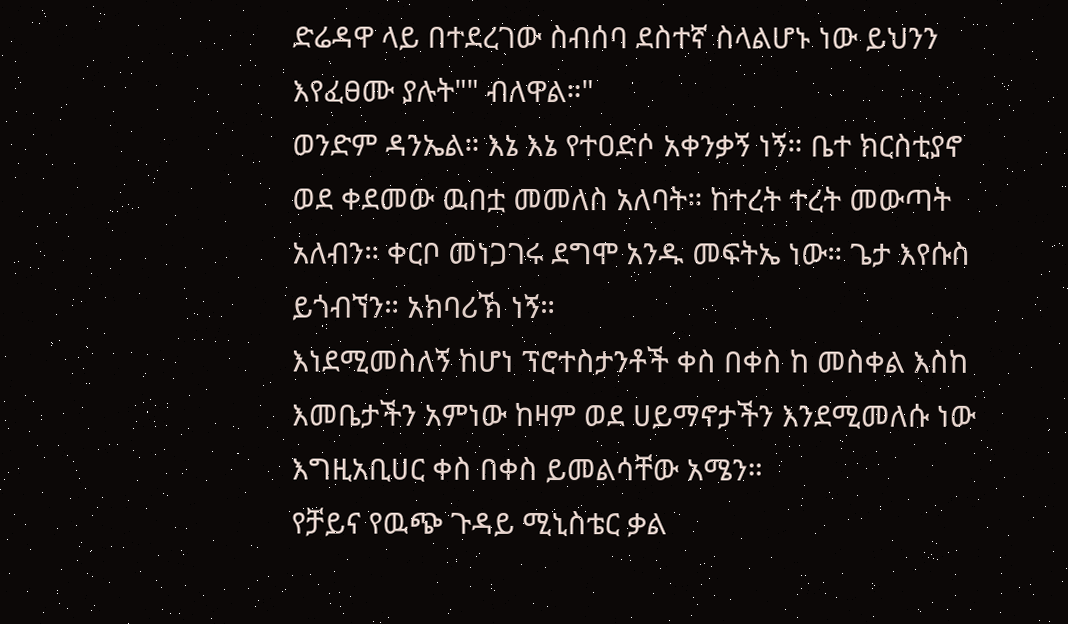ድሬዳዋ ላይ በተደረገው ስብሰባ ደስተኛ ስላልሆኑ ነው ይህንን እየፈፀሙ ያሉት"" ብለዋል።"
ወንድም ዳንኤል። እኔ እኔ የተዐድሶ አቀንቃኝ ነኝ። ቤተ ክርስቲያኖ ወደ ቀደመው ዉበቷ መመለስ አለባት። ከተረት ተረት መውጣት አለብን። ቀርቦ መነጋገሩ ደግሞ አንዱ መፍትኤ ነው። ጌታ እየሱስ ይጎብኘን። አክባሪኽ ነኝ።
እነደሚመስለኝ ከሆነ ፕሮተስታንቶች ቀስ በቀስ ከ መስቀል እስከ እመቤታችን አምነው ከዛም ወደ ሀይማኖታችን እንደሚመለሱ ነው እግዚአቢሀር ቀስ በቀስ ይመልሳቸው አሜን።
የቻይና የዉጭ ጉዳይ ሚኒስቴር ቃል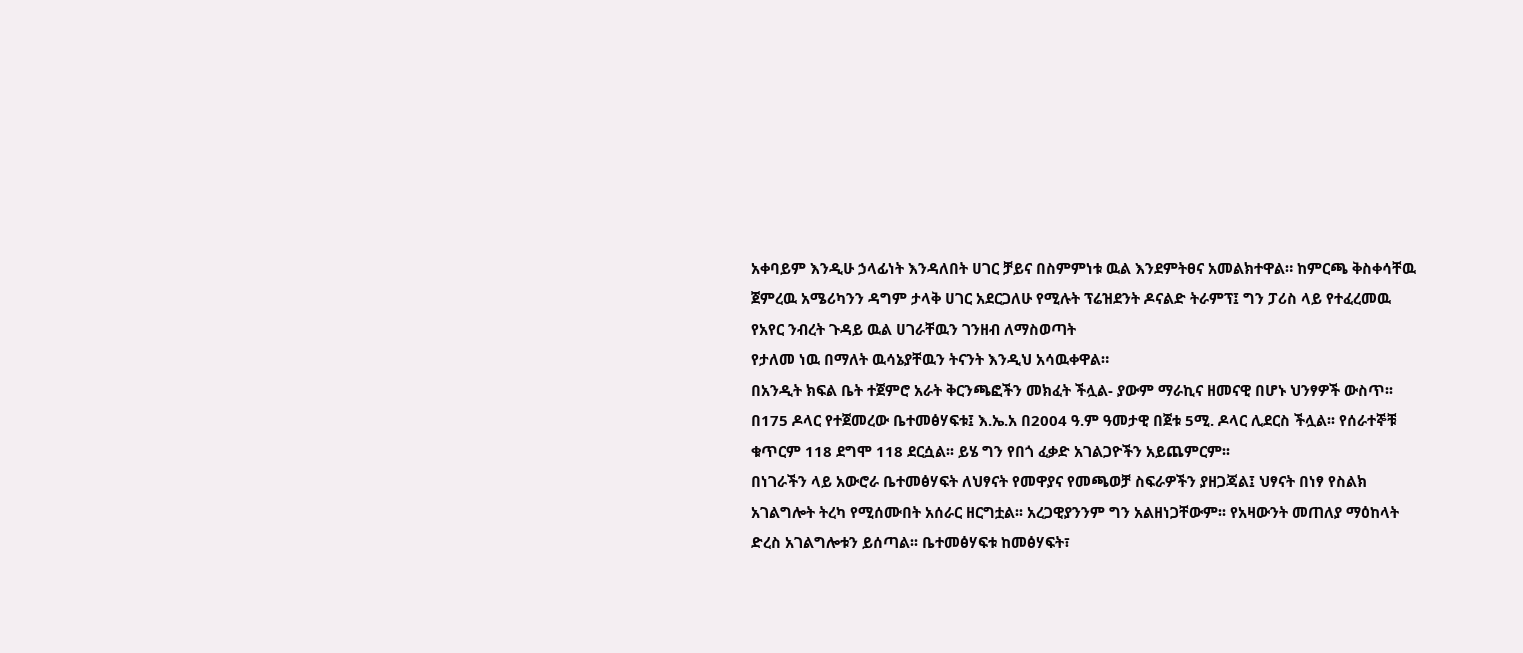አቀባይም እንዲሁ ኃላፊነት እንዳለበት ሀገር ቻይና በስምምነቱ ዉል እንደምትፀና አመልክተዋል። ከምርጫ ቅስቀሳቸዉ ጀምረዉ አሜሪካንን ዳግም ታላቅ ሀገር አደርጋለሁ የሚሉት ፕሬዝደንት ዶናልድ ትራምፕ፤ ግን ፓሪስ ላይ የተፈረመዉ የአየር ንብረት ጉዳይ ዉል ሀገራቸዉን ገንዘብ ለማስወጣት
የታለመ ነዉ በማለት ዉሳኔያቸዉን ትናንት እንዲህ አሳዉቀዋል።
በአንዲት ክፍል ቤት ተጀምሮ አራት ቅርንጫፎችን መክፈት ችሏል- ያውም ማራኪና ዘመናዊ በሆኑ ህንፃዎች ውስጥ፡፡ በ175 ዶላር የተጀመረው ቤተመፅሃፍቱ፤ እ.ኤ.አ በ2004 ዓ.ም ዓመታዊ በጀቱ 5ሚ. ዶላር ሊደርስ ችሏል፡፡ የሰራተኞቹ ቁጥርም 118 ደግሞ 118 ደርሷል፡፡ ይሄ ግን የበጎ ፈቃድ አገልጋዮችን አይጨምርም፡፡
በነገራችን ላይ አውሮራ ቤተመፅሃፍት ለህፃናት የመዋያና የመጫወቻ ስፍራዎችን ያዘጋጃል፤ ህፃናት በነፃ የስልክ አገልግሎት ትረካ የሚሰሙበት አሰራር ዘርግቷል፡፡ አረጋዊያንንም ግን አልዘነጋቸውም፡፡ የአዛውንት መጠለያ ማዕከላት ድረስ አገልግሎቱን ይሰጣል፡፡ ቤተመፅሃፍቱ ከመፅሃፍት፣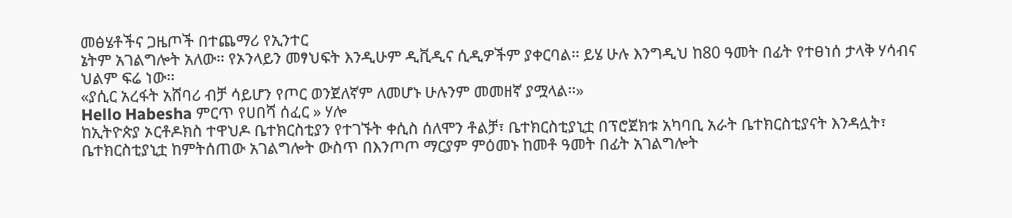መፅሄቶችና ጋዜጦች በተጨማሪ የኢንተር
ኔትም አገልግሎት አለው፡፡ የኦንላይን መፃህፍት እንዲሁም ዲቪዲና ሲዲዎችም ያቀርባል፡፡ ይሄ ሁሉ እንግዲህ ከ80 ዓመት በፊት የተፀነሰ ታላቅ ሃሳብና ህልም ፍሬ ነው፡፡
«ያሲር አረፋት አሸባሪ ብቻ ሳይሆን የጦር ወንጀለኛም ለመሆኑ ሁሉንም መመዘኛ ያሟላል።»
Hello Habesha ምርጥ የሀበሻ ሰፈር » ሃሎ
ከኢትዮጵያ ኦርቶዶክስ ተዋህዶ ቤተክርስቲያን የተገኙት ቀሲስ ሰለሞን ቶልቻ፣ ቤተክርስቲያኒቷ በፕሮጀክቱ አካባቢ አራት ቤተክርስቲያናት እንዳሏት፣ ቤተክርስቲያኒቷ ከምትሰጠው አገልግሎት ውስጥ በእንጦጦ ማርያም ምዕመኑ ከመቶ ዓመት በፊት አገልግሎት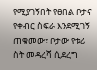የሚያገኝበት የፀበል ቦታና የቀብር ስፍራ እንደሚገኝ ጠቁመው፣ ቦታው የቱሪ
ስት መዳረሻ ሲደረግ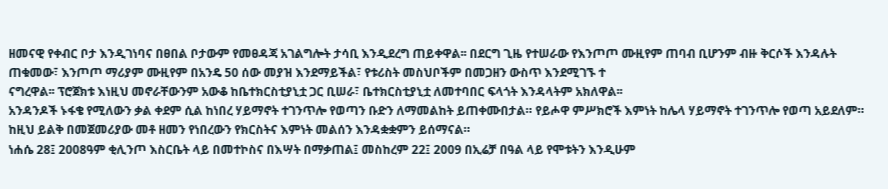ዘመናዊ የቀብር ቦታ እንዲገነባና በፀበል ቦታውም የመፀዳጃ አገልግሎት ታሳቢ እንዲደረግ ጠይቀዋል፡፡ በደርግ ጊዜ የተሠራው የእንጦጦ ሙዚየም ጠባብ ቢሆንም ብዙ ቅርሶች እንዳሉት ጠቁመው፣ እንጦጦ ማሪያም ሙዚየም በአንዴ 50 ሰው መያዝ እንደማይችል፣ የቱሪስት መስህቦችም በመጋዘን ውስጥ እንደሚገኙ ተ
ናግረዋል፡፡ ፕሮጀክቱ እነዚህ መኖራቸውንም አውቆ ከቤተክርስቲያኒቷ ጋር ቢሠራ፣ ቤተክርስቲያኒቷ ለመተባበር ፍላጎት እንዳላትም አክለዋል፡፡
አንዳንዶች ኑፋቄ የሚለውን ቃል ቀደም ሲል ከነበረ ሃይማኖት ተገንጥሎ የወጣን ቡድን ለማመልከት ይጠቀሙበታል። የይሖዋ ምሥክሮች እምነት ከሌላ ሃይማኖት ተገንጥሎ የወጣ አይደለም። ከዚህ ይልቅ በመጀመሪያው መቶ ዘመን የነበረውን የክርስትና እምነት መልሰን እንዳቋቋምን ይሰማናል።
ነሐሴ 28፤ 2008ዓም ቂሊንጦ እስርቤት ላይ በመተኮስና በእሣት በማቃጠል፤ መስከረም 22፤ 2009 በኢሬቻ በዓል ላይ የሞቱትን እንዲሁም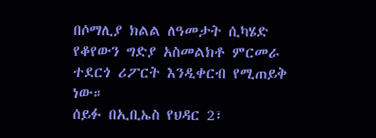በሶማሊያ ክልል ለዓመታት ሲካሄድ የቆየውን ግድያ አስመልክቶ ምርመራ ተደርጎ ሪፖርት እንዲቀርብ የሚጠይቅ ነው።
ሰይፉ በኢቢኤስ የህዳር 2፣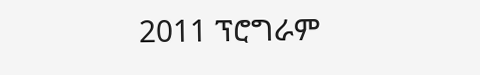2011 ፕሮግራም